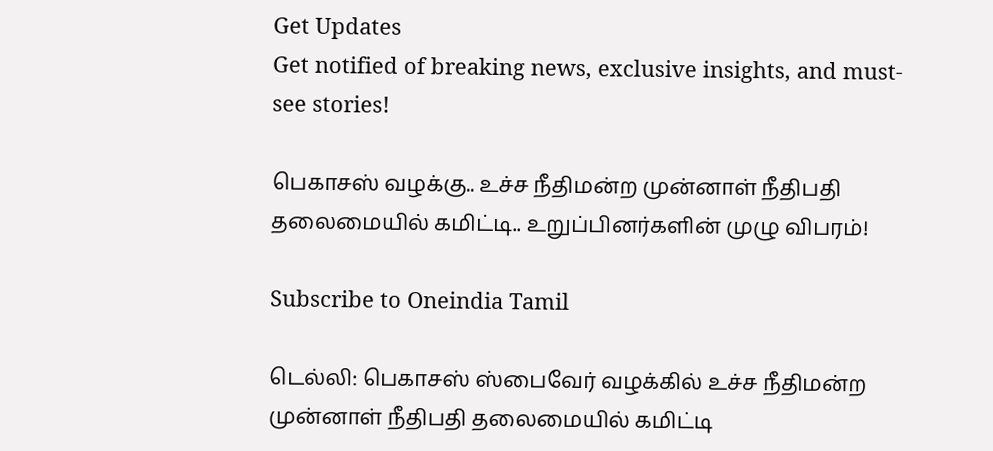Get Updates
Get notified of breaking news, exclusive insights, and must-see stories!

பெகாசஸ் வழக்கு.. உச்ச நீதிமன்ற முன்னாள் நீதிபதி தலைமையில் கமிட்டி.. உறுப்பினர்களின் முழு விபரம்!

Subscribe to Oneindia Tamil

டெல்லி: பெகாசஸ் ஸ்பைவேர் வழக்கில் உச்ச நீதிமன்ற முன்னாள் நீதிபதி தலைமையில் கமிட்டி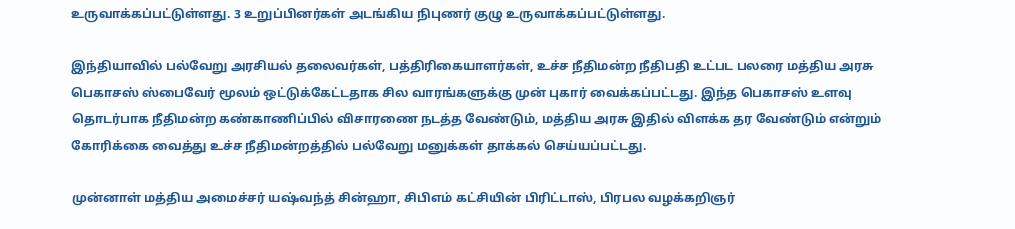உருவாக்கப்பட்டுள்ளது. 3 உறுப்பினர்கள் அடங்கிய நிபுணர் குழு உருவாக்கப்பட்டுள்ளது.

இந்தியாவில் பல்வேறு அரசியல் தலைவர்கள், பத்திரிகையாளர்கள், உச்ச நீதிமன்ற நீதிபதி உட்பட பலரை மத்திய அரசு பெகாசஸ் ஸ்பைவேர் மூலம் ஒட்டுக்கேட்டதாக சில வாரங்களுக்கு முன் புகார் வைக்கப்பட்டது. இந்த பெகாசஸ் உளவு தொடர்பாக நீதிமன்ற கண்காணிப்பில் விசாரணை நடத்த வேண்டும், மத்திய அரசு இதில் விளக்க தர வேண்டும் என்றும் கோரிக்கை வைத்து உச்ச நீதிமன்றத்தில் பல்வேறு மனுக்கள் தாக்கல் செய்யப்பட்டது.

முன்னாள் மத்திய அமைச்சர் யஷ்வந்த் சின்ஹா, சிபிஎம் கட்சியின் பிரிட்டாஸ், பிரபல வழக்கறிஞர்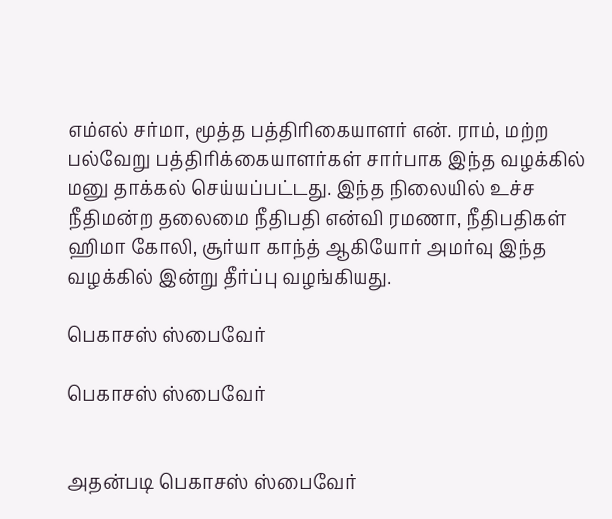எம்எல் சர்மா, மூத்த பத்திரிகையாளர் என். ராம், மற்ற பல்வேறு பத்திரிக்கையாளர்கள் சார்பாக இந்த வழக்கில் மனு தாக்கல் செய்யப்பட்டது. இந்த நிலையில் உச்ச நீதிமன்ற தலைமை நீதிபதி என்வி ரமணா, நீதிபதிகள் ஹிமா கோலி, சூர்யா காந்த் ஆகியோர் அமர்வு இந்த வழக்கில் இன்று தீர்ப்பு வழங்கியது.

பெகாசஸ் ஸ்பைவேர்

பெகாசஸ் ஸ்பைவேர்


அதன்படி பெகாசஸ் ஸ்பைவேர்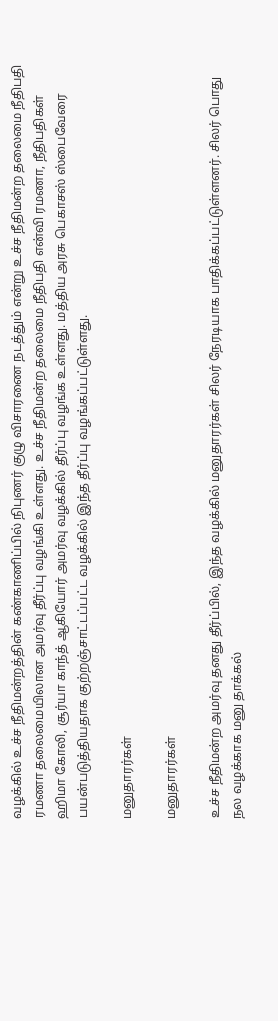வழக்கில் உச்ச நீதிமன்றத்தின் கண்காணிப்பில் நிபுணர் குழு விசாரணை நடத்தும் என்று உச்ச நீதிமன்ற தலைமை நீதிபதி ரமணா தலைமையிலான அமர்வு தீர்ப்பு வழங்கி உள்ளது. உச்ச நீதிமன்ற தலைமை நீதிபதி என்வி ரமணா, நீதிபதிகள் ஹிமா கோலி, சூர்யா காந்த் ஆகியோர் அமர்வு வழக்கில் தீர்ப்பு வழங்க உள்ளது. மத்திய அரசு பெகாசஸ் ஸ்பைவேரை பயன்படுத்தியதாக குற்றஞ்சாட்டப்பட்ட வழக்கில் இந்த தீர்ப்பு வழங்கப்பட்டுள்ளது.

மனுதாரர்கள்

மனுதாரர்கள்

உச்ச நீதிமன்ற அமர்வு தனது தீர்ப்பில், இந்த வழக்கில் மனுதாரர்கள் சிலர் நேரடியாக பாதிக்கப்பட்டுள்ளனர். சிலர் பொது நல வழக்காக மனு தாக்கல்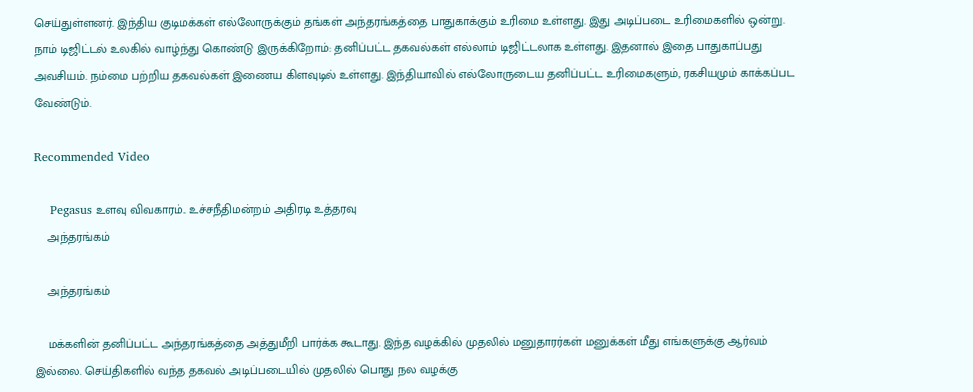செய்துள்ளனர். இந்திய குடிமக்கள் எல்லோருக்கும் தங்கள் அந்தரங்கத்தை பாதுகாக்கும் உரிமை உள்ளது. இது அடிப்படை உரிமைகளில் ஒன்று. நாம் டிஜிட்டல் உலகில் வாழ்ந்து கொண்டு இருக்கிறோம்: தனிப்பட்ட தகவல்கள் எல்லாம் டிஜிட்டலாக உள்ளது. இதனால் இதை பாதுகாப்பது அவசியம். நம்மை பற்றிய தகவல்கள் இணைய கிளவுடில் உள்ளது. இந்தியாவில் எல்லோருடைய தனிப்பட்ட உரிமைகளும், ரகசியமும் காக்கப்பட வேண்டும்.

Recommended Video

    Pegasus உளவு விவகாரம்.. உச்சநீதிமன்றம் அதிரடி உத்தரவு
    அந்தரங்கம்

    அந்தரங்கம்

    மக்களின் தனிப்பட்ட அந்தரங்கத்தை அத்துமீறி பார்க்க கூடாது. இந்த வழக்கில் முதலில் மனுதாரர்கள் மனுக்கள் மீது எங்களுக்கு ஆர்வம் இல்லை. செய்திகளில் வந்த தகவல் அடிப்படையில் முதலில் பொது நல வழக்கு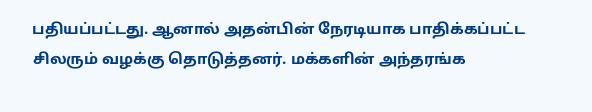பதியப்பட்டது. ஆனால் அதன்பின் நேரடியாக பாதிக்கப்பட்ட சிலரும் வழக்கு தொடுத்தனர். மக்களின் அந்தரங்க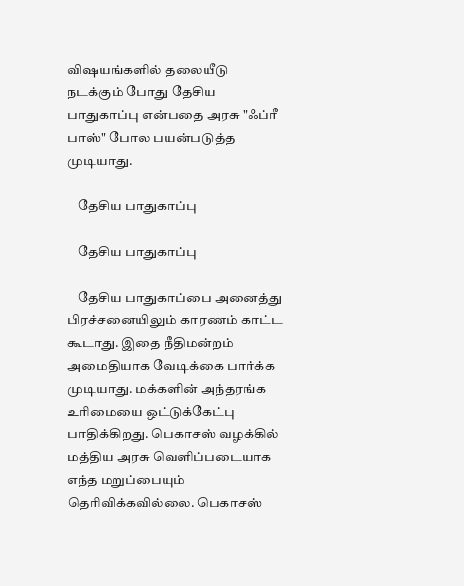விஷயங்களில் தலையீடு நடக்கும் போது தேசிய பாதுகாப்பு என்பதை அரசு "ஃப்ரீ பாஸ்" போல பயன்படுத்த முடியாது.

    தேசிய பாதுகாப்பு

    தேசிய பாதுகாப்பு

    தேசிய பாதுகாப்பை அனைத்து பிரச்சனையிலும் காரணம் காட்ட கூடாது. இதை நீதிமன்றம் அமைதியாக வேடிக்கை பார்க்க முடியாது. மக்களின் அந்தரங்க உரிமையை ஒட்டுக்கேட்பு பாதிக்கிறது. பெகாசஸ் வழக்கில் மத்திய அரசு வெளிப்படையாக எந்த மறுப்பையும் தெரிவிக்கவில்லை. பெகாசஸ்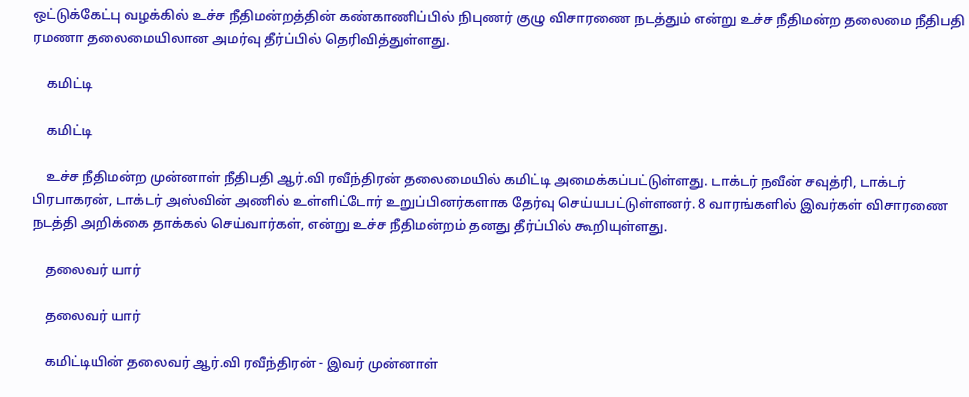ஒட்டுக்கேட்பு வழக்கில் உச்ச நீதிமன்றத்தின் கண்காணிப்பில் நிபுணர் குழு விசாரணை நடத்தும் என்று உச்ச நீதிமன்ற தலைமை நீதிபதி ரமணா தலைமையிலான அமர்வு தீர்ப்பில் தெரிவித்துள்ளது.

    கமிட்டி

    கமிட்டி

    உச்ச நீதிமன்ற முன்னாள் நீதிபதி ஆர்.வி ரவீந்திரன் தலைமையில் கமிட்டி அமைக்கப்பட்டுள்ளது. டாக்டர் நவீன் சவுத்ரி, டாக்டர் பிரபாகரன், டாக்டர் அஸ்வின் அணில் உள்ளிட்டோர் உறுப்பினர்களாக தேர்வு செய்யபட்டுள்ளனர். 8 வாரங்களில் இவர்கள் விசாரணை நடத்தி அறிக்கை தாக்கல் செய்வார்கள், என்று உச்ச நீதிமன்றம் தனது தீர்ப்பில் கூறியுள்ளது.

    தலைவர் யார்

    தலைவர் யார்

    கமிட்டியின் தலைவர் ஆர்.வி ரவீந்திரன் - இவர் முன்னாள்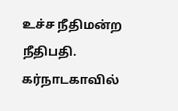உச்ச நீதிமன்ற நீதிபதி. கர்நாடகாவில்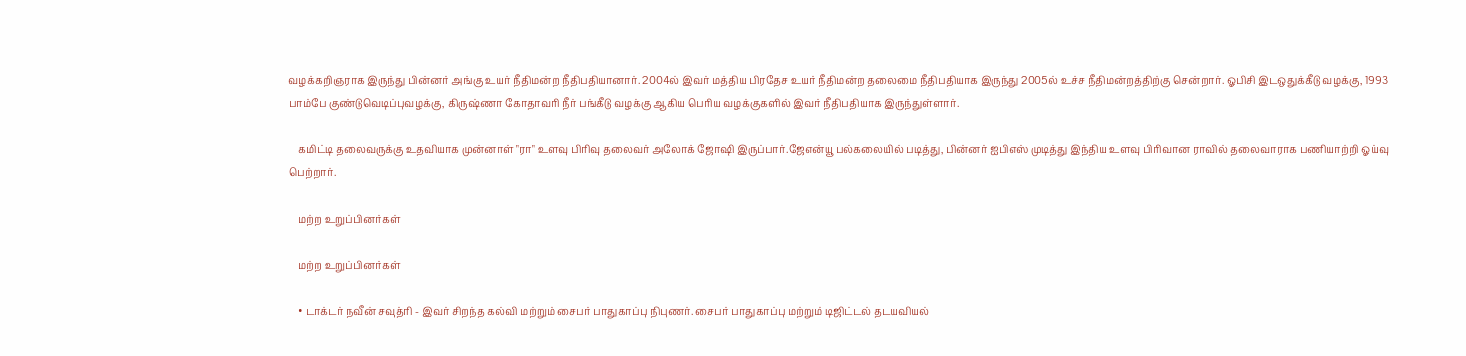வழக்கறிஞராக இருந்து பின்னர் அங்கு உயர் நீதிமன்ற நீதிபதியானார். 2004ல் இவர் மத்திய பிரதேச உயர் நீதிமன்ற தலைமை நீதிபதியாக இருந்து 2005ல் உச்ச நீதிமன்றத்திற்கு சென்றார். ஓபிசி இடஒதுக்கீடு வழக்கு, 1993 பாம்பே குண்டுவெடிப்புவழக்கு, கிருஷ்ணா கோதாவரி நீர் பங்கீடு வழக்கு ஆகிய பெரிய வழக்குகளில் இவர் நீதிபதியாக இருந்துள்ளார்.

    கமிட்டி தலைவருக்கு உதவியாக முன்னாள் "ரா" உளவு பிரிவு தலைவர் அலோக் ஜோஷி இருப்பார்.ஜேஎன்யூ பல்கலையில் படித்து, பின்னர் ஐபிஎஸ் முடித்து இந்திய உளவு பிரிவான ராவில் தலைவாராக பணியாற்றி ஓய்வு பெற்றார்.

    மற்ற உறுப்பினர்கள்

    மற்ற உறுப்பினர்கள்

    • டாக்டர் நவீன் சவுத்ரி - இவர் சிறந்த கல்வி மற்றும் சைபர் பாதுகாப்பு நிபுணர். சைபர் பாதுகாப்பு மற்றும் டிஜிட்டல் தடயவியல்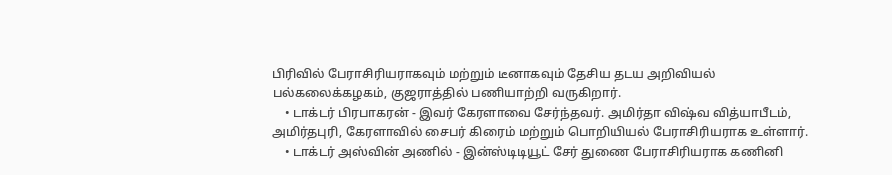பிரிவில் பேராசிரியராகவும் மற்றும் டீனாகவும் தேசிய தடய அறிவியல் பல்கலைக்கழகம், குஜராத்தில் பணியாற்றி வருகிறார்.
    • டாக்டர் பிரபாகரன் - இவர் கேரளாவை சேர்ந்தவர். அமிர்தா விஷ்வ வித்யாபீடம், அமிர்தபுரி, கேரளாவில் சைபர் கிரைம் மற்றும் பொறியியல் பேராசிரியராக உள்ளார்.
    • டாக்டர் அஸ்வின் அணில் - இன்ஸ்டிடியூட் சேர் துணை பேராசிரியராக கணினி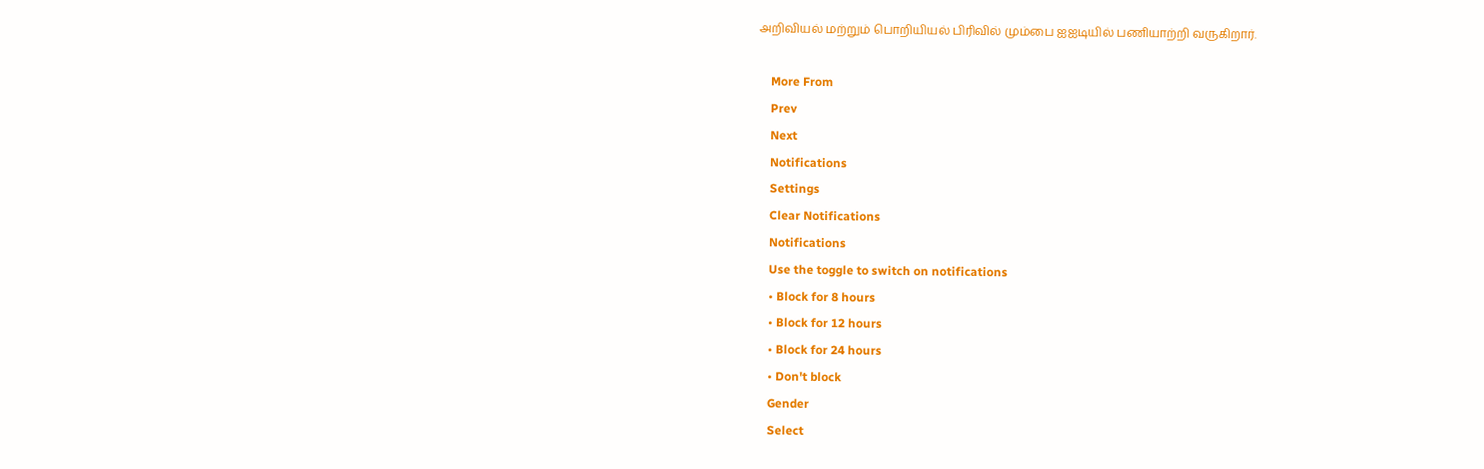அறிவியல் மற்றும் பொறியியல் பிரிவில் மும்பை ஐஐடியில் பணியாற்றி வருகிறார்.

    More From
    Prev
    Next
    Notifications
    Settings
    Clear Notifications
    Notifications
    Use the toggle to switch on notifications
    • Block for 8 hours
    • Block for 12 hours
    • Block for 24 hours
    • Don't block
    Gender
    Select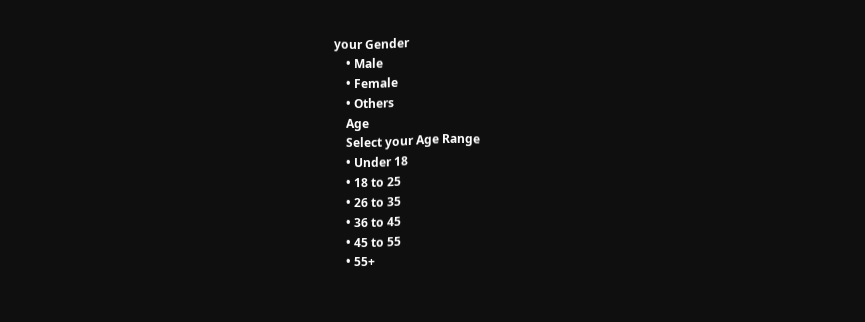your Gender
    • Male
    • Female
    • Others
    Age
    Select your Age Range
    • Under 18
    • 18 to 25
    • 26 to 35
    • 36 to 45
    • 45 to 55
    • 55+